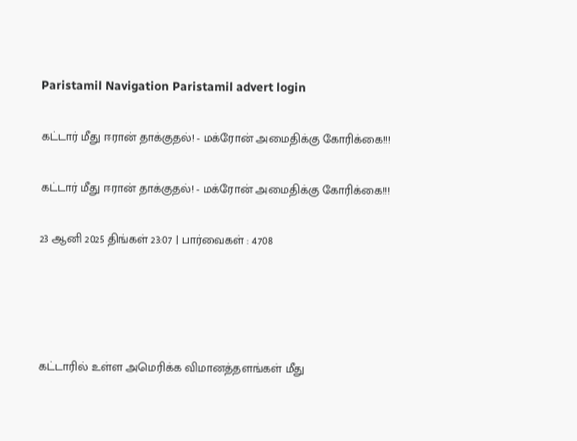Paristamil Navigation Paristamil advert login

கட்டார் மீது ஈரான் தாக்குதல்! - மக்ரோன் அமைதிக்கு கோரிக்கை!!!

கட்டார் மீது ஈரான் தாக்குதல்! - மக்ரோன் அமைதிக்கு கோரிக்கை!!!

23 ஆனி 2025 திங்கள் 23:07 | பார்வைகள் : 4708




கட்டாரில் உள்ள அமெரிக்க விமானத்தளங்கள் மீது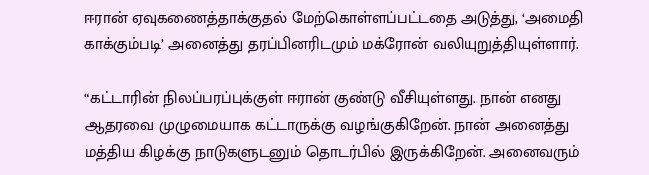ஈரான் ஏவுகணைத்தாக்குதல் மேற்கொள்ளப்பட்டதை அடுத்து, ‘அமைதி காக்கும்படி’ அனைத்து தரப்பினரிடமும் மக்ரோன் வலியுறுத்தியுள்ளார்.

“கட்டாரின் நிலப்பரப்புக்குள் ஈரான் குண்டு வீசியுள்ளது. நான் எனது ஆதரவை முழுமையாக கட்டாருக்கு வழங்குகிறேன். நான் அனைத்து மத்திய கிழக்கு நாடுகளுடனும் தொடர்பில் இருக்கிறேன். அனைவரும்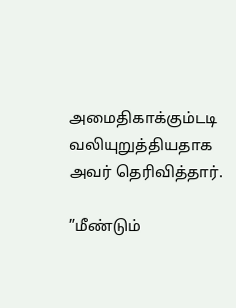அமைதிகாக்கும்டடி வலியுறுத்தியதாக அவர் தெரிவித்தார்.

”மீண்டும்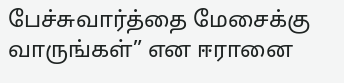பேச்சுவார்த்தை மேசைக்கு வாருங்கள்” என ஈரானை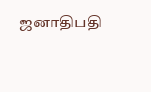ஜனாதிபதி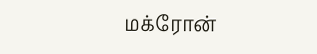மக்ரோன்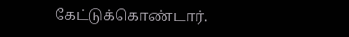கேட்டுக்கொண்டார்.